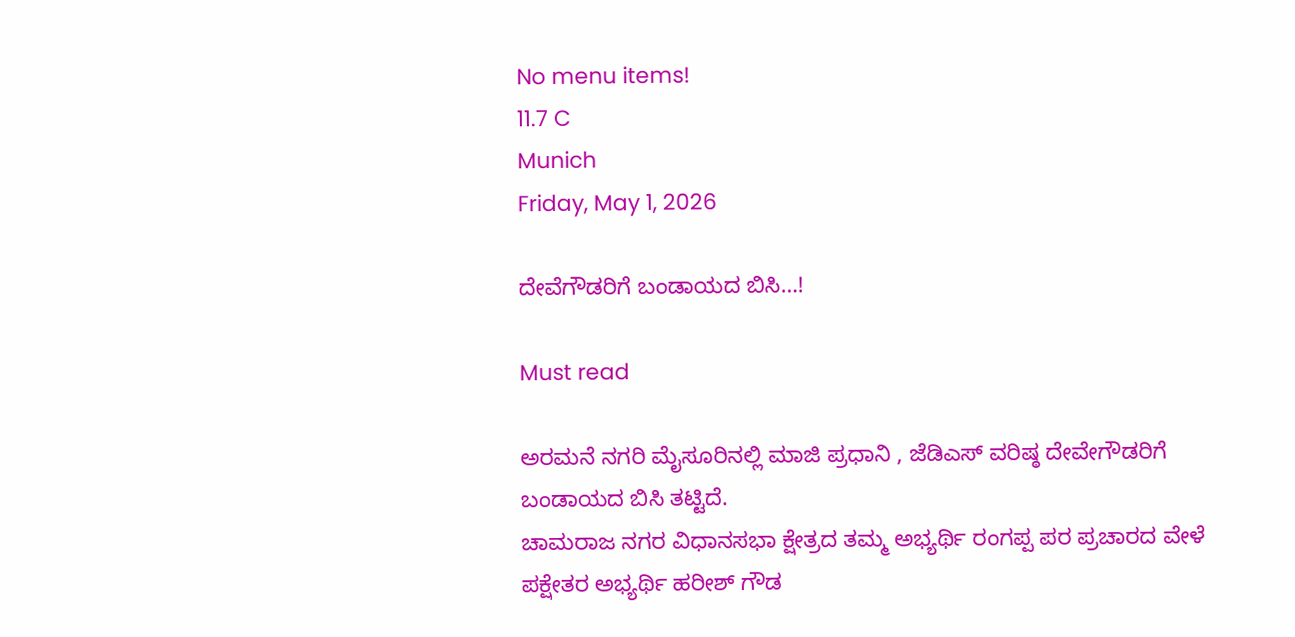No menu items!
11.7 C
Munich
Friday, May 1, 2026

ದೇವೆಗೌಡರಿಗೆ ಬಂಡಾಯದ ಬಿಸಿ…!

Must read

ಅರಮನೆ ನಗರಿ ಮೈಸೂರಿನಲ್ಲಿ ಮಾಜಿ ಪ್ರಧಾನಿ , ಜೆಡಿಎಸ್ ವರಿಷ್ಠ ದೇವೇಗೌಡರಿಗೆ ಬಂಡಾಯದ ಬಿಸಿ ತಟ್ಟಿದೆ.
ಚಾಮರಾಜ ನಗರ ವಿಧಾನಸಭಾ ಕ್ಷೇತ್ರದ ತಮ್ಮ ಅಭ್ಯರ್ಥಿ ರಂಗಪ್ಪ ಪರ ಪ್ರಚಾರದ ವೇಳೆ ಪಕ್ಷೇತರ ಅಭ್ಯರ್ಥಿ ಹರೀಶ್ ಗೌಡ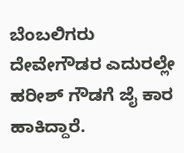ಬೆಂಬಲಿಗರು ದೇವೇಗೌಡರ ಎದುರಲ್ಲೇ ಹರೀಶ್ ಗೌಡಗೆ ಜೈ ಕಾರ ಹಾಕಿದ್ದಾರೆ.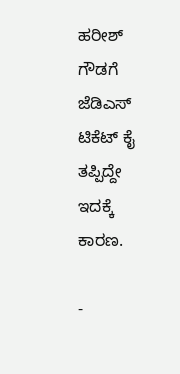ಹರೀಶ್ ಗೌಡಗೆ ಜೆಡಿಎಸ್ ಟಿಕೆಟ್ ಕೈ ತಪ್ಪಿದ್ದೇ ಇದಕ್ಕೆ ಕಾರಣ‌.

-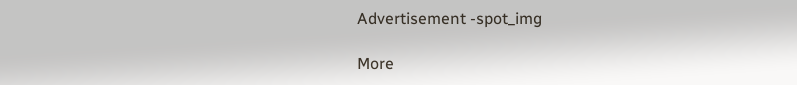Advertisement -spot_img

More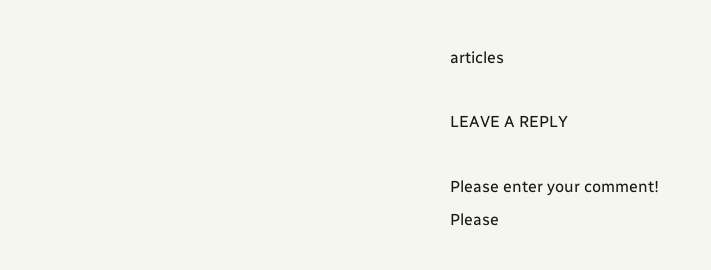articles

LEAVE A REPLY

Please enter your comment!
Please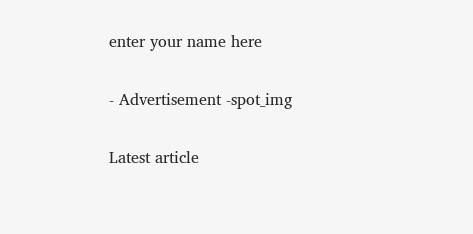enter your name here

- Advertisement -spot_img

Latest article